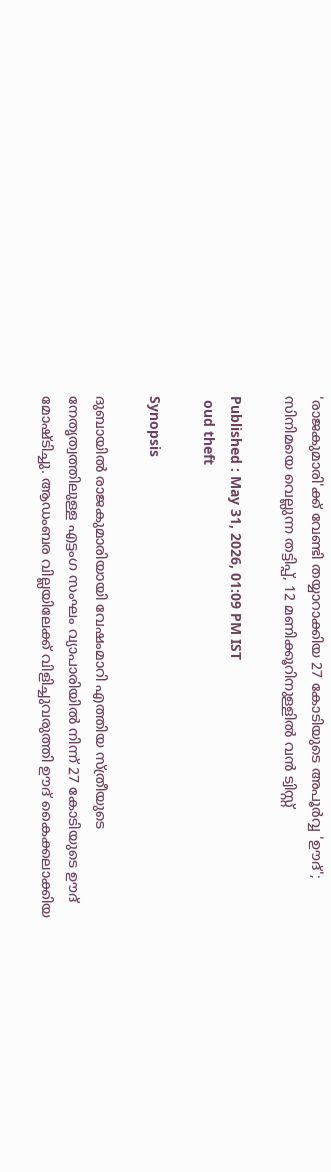'രാജകുമാരി'ക്ക് വേണ്ടി തയ്യാറാക്കിയ 27 കോടിയുടെ അപൂർവ്വ 'ഊദ്'; സിനിമയെ വെല്ലുന്ന തട്ടിപ്പ്, 12 മണിക്കൂറിനുള്ളിൽ വൻ ട്വിസ്റ്റ്

Published : May 31, 2026, 01:09 PM IST
 oud theft

Synopsis

ദുബായിൽ രാജകുമാരിയായി വേഷംമാറി എത്തിയ സ്ത്രീയുടെ നേതൃത്വത്തിലുള്ള എട്ടംഗ സംഘം വ്യാപാരിയിൽ നിന്ന് 27 കോടിയുടെ ഊദ് മോഷ്ടിച്ചു. ആഡംബര വില്ലയിലേക്ക് വിളിച്ചുവരുത്തി ഊദ് കൈക്കലാക്കിയ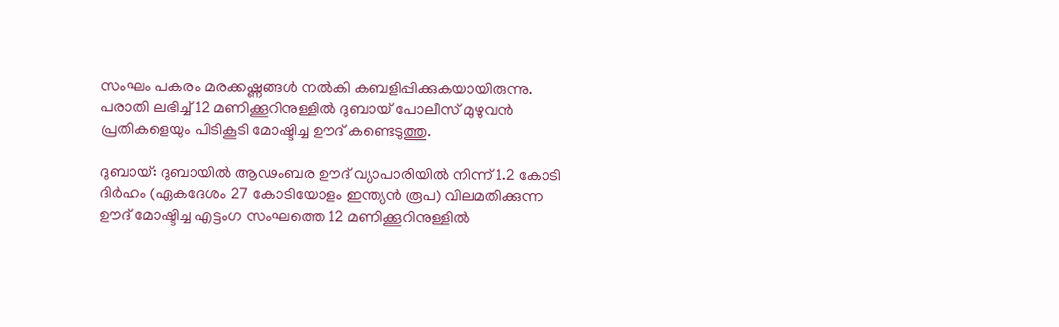സംഘം പകരം മരക്കഷ്ണങ്ങൾ നൽകി കബളിപ്പിക്കുകയായിരുന്നു. പരാതി ലഭിച്ച് 12 മണിക്കൂറിനുള്ളിൽ ദുബായ് പോലീസ് മുഴുവൻ പ്രതികളെയും പിടികൂടി മോഷ്ടിച്ച ഊദ് കണ്ടെടുത്തു.

ദുബായ്: ദുബായിൽ ആഢംബര ഊദ് വ്യാപാരിയിൽ നിന്ന് 1.2 കോടി ദിർഹം (ഏകദേശം 27 കോടിയോളം ഇന്ത്യൻ രൂപ) വിലമതിക്കുന്ന ഊദ് മോഷ്ടിച്ച എട്ടംഗ സംഘത്തെ 12 മണിക്കൂറിനുള്ളില്‍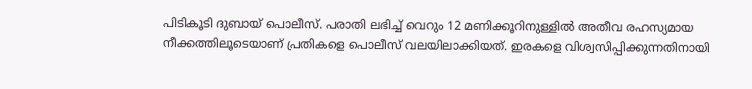പിടികൂടി ദുബായ് പൊലീസ്. പരാതി ലഭിച്ച് വെറും 12 മണിക്കൂറിനുള്ളിൽ അതീവ രഹസ്യമായ നീക്കത്തിലൂടെയാണ് പ്രതികളെ പൊലീസ് വലയിലാക്കിയത്. ഇരകളെ വിശ്വസിപ്പിക്കുന്നതിനായി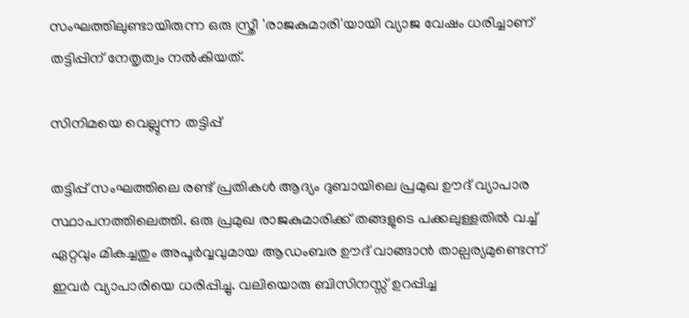സംഘത്തിലുണ്ടായിരുന്ന ഒരു സ്ത്രീ 'രാജകുമാരി'യായി വ്യാജ വേഷം ധരിച്ചാണ് തട്ടിപ്പിന് നേതൃത്വം നൽകിയത്.

സിനിമയെ വെല്ലുന്ന തട്ടിപ്പ്

തട്ടിപ്പ് സംഘത്തിലെ രണ്ട് പ്രതികൾ ആദ്യം ദുബായിലെ പ്രമുഖ ഊദ് വ്യാപാര സ്ഥാപനത്തിലെത്തി. ഒരു പ്രമുഖ രാജകുമാരിക്ക് തങ്ങളുടെ പക്കലുള്ളതിൽ വച്ച് ഏറ്റവും മികച്ചതും അപൂർവ്വവുമായ ആഡംബര ഊദ് വാങ്ങാൻ താല്പര്യമുണ്ടെന്ന് ഇവർ വ്യാപാരിയെ ധരിപ്പിച്ചു. വലിയൊരു ബിസിനസ്സ് ഉറപ്പിച്ച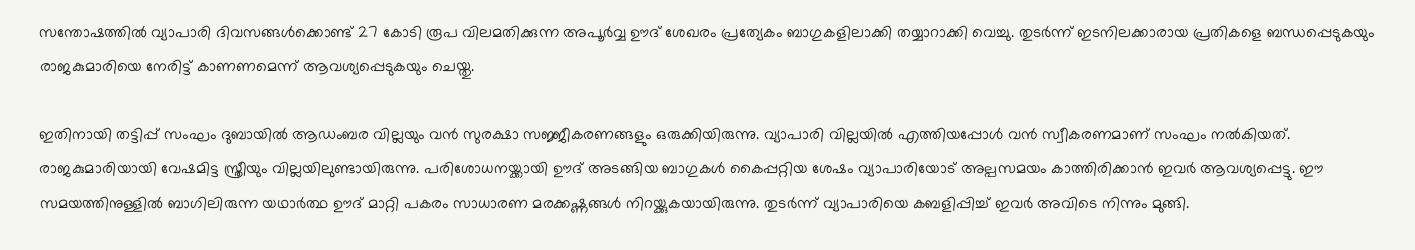സന്തോഷത്തിൽ വ്യാപാരി ദിവസങ്ങൾക്കൊണ്ട് 27 കോടി രൂപ വിലമതിക്കുന്ന അപൂർവ്വ ഊദ് ശേഖരം പ്രത്യേകം ബാഗുകളിലാക്കി തയ്യാറാക്കി വെച്ചു. തുടർന്ന് ഇടനിലക്കാരായ പ്രതികളെ ബന്ധപ്പെടുകയും രാജകുമാരിയെ നേരിട്ട് കാണണമെന്ന് ആവശ്യപ്പെടുകയും ചെയ്തു.

ഇതിനായി തട്ടിപ്പ് സംഘം ദുബായിൽ ആഡംബര വില്ലയും വൻ സുരക്ഷാ സജ്ജീകരണങ്ങളും ഒരുക്കിയിരുന്നു. വ്യാപാരി വില്ലയിൽ എത്തിയപ്പോൾ വൻ സ്വീകരണമാണ് സംഘം നൽകിയത്. രാജകുമാരിയായി വേഷമിട്ട സ്ത്രീയും വില്ലയിലുണ്ടായിരുന്നു. പരിശോധനയ്ക്കായി ഊദ് അടങ്ങിയ ബാഗുകൾ കൈപ്പറ്റിയ ശേഷം വ്യാപാരിയോട് അല്പസമയം കാത്തിരിക്കാൻ ഇവർ ആവശ്യപ്പെട്ടു. ഈ സമയത്തിനുള്ളിൽ ബാഗിലിരുന്ന യഥാർത്ഥ ഊദ് മാറ്റി പകരം സാധാരണ മരക്കഷ്ണങ്ങൾ നിറയ്ക്കുകയായിരുന്നു. തുടർന്ന് വ്യാപാരിയെ കബളിപ്പിച്ച് ഇവർ അവിടെ നിന്നും മുങ്ങി.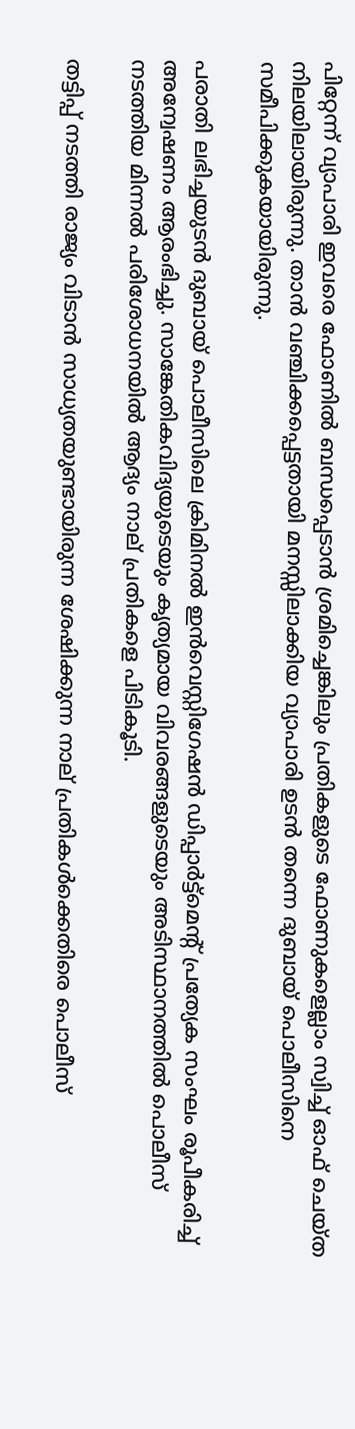പിറ്റേന്ന് വ്യാപാരി ഇവരെ ഫോണിൽ ബന്ധപ്പെടാൻ ശ്രമിച്ചെങ്കിലും പ്രതികളുടെ ഫോണുകളെല്ലാം സ്വിച്ച് ഓഫ് ചെയ്ത നിലയിലായിരുന്നു. താൻ വഞ്ചിക്കപ്പെട്ടതായി മനസ്സിലാക്കിയ വ്യാപാരി ഉടൻ തന്നെ ദുബായ് പൊലീസിനെ സമീപിക്കുകയായിരുന്നു.

പരാതി ലഭിച്ചയുടൻ ദുബായ് പൊലീസിലെ ക്രിമിനൽ ഇൻവെസ്റ്റിഗേഷൻ ഡിപ്പാർട്ട്‌മെന്റ് പ്രത്യേക സംഘം രൂപീകരിച്ച് അന്വേഷണം ആരംഭിച്ചു. സാങ്കേതികവിദ്യയുടെയും കൃത്യമായ വിവരങ്ങളുടെയും അടിസ്ഥാനത്തിൽ പൊലീസ് നടത്തിയ മിന്നൽ പരിശോധനയിൽ ആദ്യം നാല് പ്രതികളെ പിടികൂടി.

തട്ടിപ്പ് നടത്തി രാജ്യം വിടാൻ സാധ്യതയുണ്ടായിരുന്ന ശേഷിക്കുന്ന നാല് പ്രതികൾക്കെതിരെ പൊലീസ്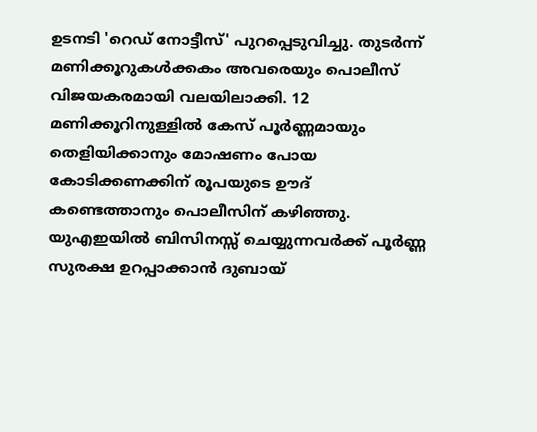ഉടനടി 'റെഡ് നോട്ടീസ്' പുറപ്പെടുവിച്ചു. തുടർന്ന് മണിക്കൂറുകൾക്കകം അവരെയും പൊലീസ് വിജയകരമായി വലയിലാക്കി. 12 മണിക്കൂറിനുള്ളിൽ കേസ് പൂർണ്ണമായും തെളിയിക്കാനും മോഷണം പോയ കോടിക്കണക്കിന് രൂപയുടെ ഊദ് കണ്ടെത്താനും പൊലീസിന് കഴിഞ്ഞു. യുഎഇയിൽ ബിസിനസ്സ് ചെയ്യുന്നവർക്ക് പൂർണ്ണ സുരക്ഷ ഉറപ്പാക്കാൻ ദുബായ്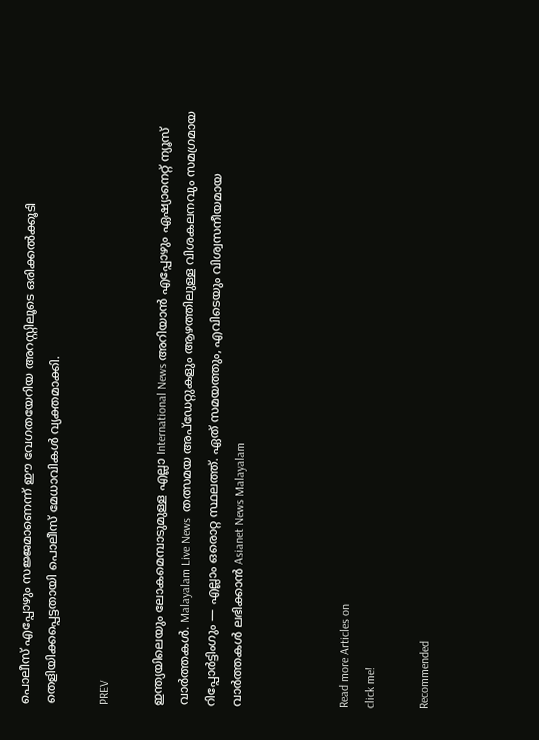പൊലീസ് എപ്പോഴും സജ്ജമാണെന്ന് ഈ വേഗതയേറിയ അറസ്റ്റിലൂടെ ഒരിക്കൽക്കൂടി തെളിയിക്കപ്പെട്ടതായി പൊലീസ് മേധാവികൾ വ്യക്തമാക്കി.

PREV

ഇന്ത്യയിലെയും ലോകമെമ്പാടുമുള്ള എല്ലാ International News അറിയാൻ എപ്പോഴും ഏഷ്യാനെറ്റ് ന്യൂസ് വാർത്തകൾ. Malayalam Live News  തത്സമയ അപ്‌ഡേറ്റുകളും ആഴത്തിലുള്ള വിശകലനവും സമഗ്രമായ റിപ്പോർട്ടിംഗും — എല്ലാം ഒരൊറ്റ സ്ഥലത്ത്. ഏത് സമയത്തും, എവിടെയും വിശ്വസനീയമായ വാർത്തകൾ ലഭിക്കാൻ Asianet News Malayalam



Read more Articles on
click me!

Recommended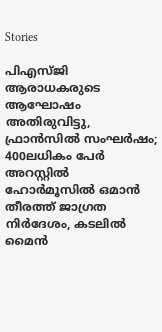Stories

പിഎസ്ജി ആരാധകരുടെ ആഘോഷം അതിരുവിട്ടു, ഫ്രാൻസിൽ സംഘർഷം; 400ലധികം പേർ അറസ്റ്റിൽ
ഹോർമൂസിൽ ഒമാൻ തീരത്ത് ജാഗ്രത നിർദേശം, കടലിൽ മൈൻ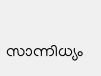സാന്നിധ്യം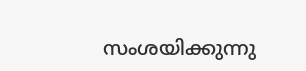സംശയിക്കുന്നു